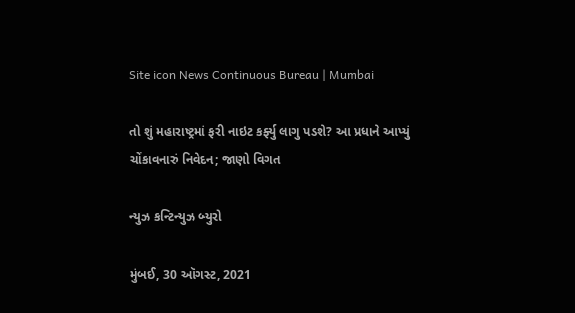Site icon News Continuous Bureau | Mumbai

તો શું મહારાષ્ટ્રમાં ફરી નાઇટ કર્ફ્યુ લાગુ પડશે? આ પ્રધાને આપ્યું ચોંકાવનારું નિવેદન; જાણો વિગત

ન્યુઝ કન્ટિન્યુઝ બ્યુરો

મુંબઈ, 30 ઑગસ્ટ, 2021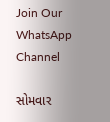Join Our WhatsApp Channel

સોમવાર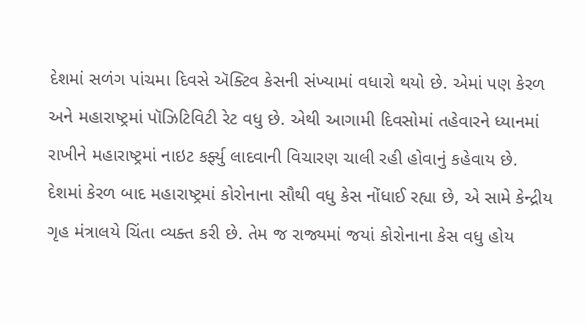દેશમાં સળંગ પાંચમા દિવસે ઍક્ટિવ કેસની સંખ્યામાં વધારો થયો છે. એમાં પણ કેરળ અને મહારાષ્ટ્રમાં પૉઝિટિવિટી રેટ વધુ છે. એથી આગામી દિવસોમાં તહેવારને ધ્યાનમાં રાખીને મહારાષ્ટ્રમાં નાઇટ કર્ફ્યુ લાદવાની વિચારણ ચાલી રહી હોવાનું કહેવાય છે.
દેશમાં કેરળ બાદ મહારાષ્ટ્રમાં કોરોનાના સૌથી વધુ કેસ નોંધાઈ રહ્યા છે, એ સામે કેન્દ્રીય ગૃહ મંત્રાલયે ચિંતા વ્યક્ત કરી છે. તેમ જ રાજ્યમાં જયાં કોરોનાના કેસ વધુ હોય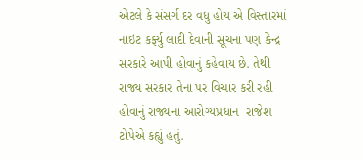એટલે કે સંસર્ગ દર વધુ હોય એ વિસ્તારમાં નાઇટ કર્ફ્યુ લાદી દેવાની સૂચના પણ કેન્દ્ર સરકારે આપી હોવાનું કહેવાય છે. તેથી રાજ્ય સરકાર તેના પર વિચાર કરી રહી હોવાનું રાજ્યના આરોગ્યપ્રધાન  રાજેશ ટોપેએ કહ્યું હતું.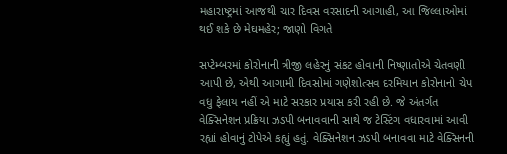મહારાષ્ટ્રમાં આજથી ચાર દિવસ વરસાદની આગાહી, આ જિલ્લાઓમાં થઈ શકે છે મેઘમહેર; જાણો વિગતે

સપ્ટેમ્બરમાં કોરોનાની ત્રીજી લહેરનું સંકટ હોવાની નિષ્ણાતોએ ચેતવણી આપી છે, એથી આગામી દિવસોમાં ગણેશોત્સવ દરમિયાન કોરોનાનો ચેપ વધુ ફેલાય નહીં એ માટે સરકાર પ્રયાસ કરી રહી છે. જે અંતર્ગત વેક્સિનેશન પ્રક્રિયા ઝડપી બનાવવાની સાથે જ ટેસ્ટિંગ વધારવામાં આવી રહ્યાં હોવાનું ટોપેએ કહ્યું હતું. વેક્સિનેશન ઝડપી બનાવવા માટે વેક્સિનની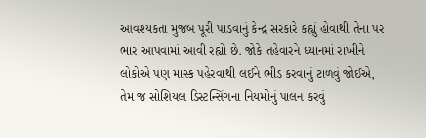આવશ્યકતા મુજબ પૂરી પાડવાનું કેન્દ્ર સરકારે કહ્યું હોવાથી તેના પર ભાર આપવામાં આવી રહ્યો છે. જોકે તહેવારને ધ્યાનમાં રાખીને લોકોએ પણ માસ્ક પહેરવાથી લઈને ભીડ કરવાનું ટાળવું જોઈએ, તેમ જ સોશિયલ ડિસ્ટન્સિંગના નિયમોનું પાલન કરવું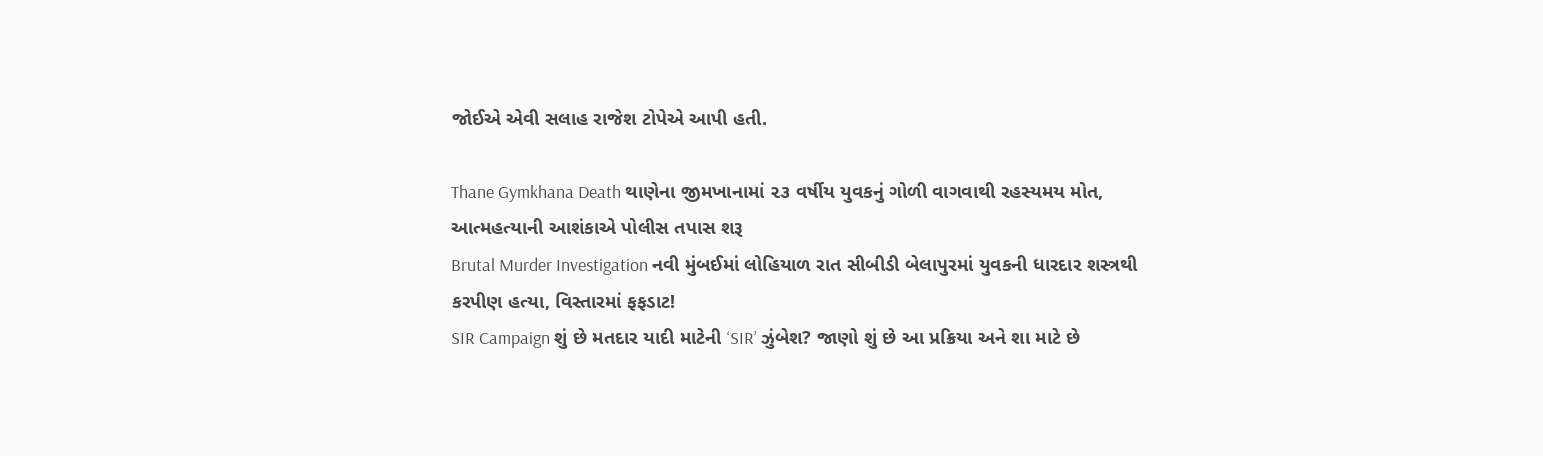જોઈએ એવી સલાહ રાજેશ ટોપેએ આપી હતી.

Thane Gymkhana Death થાણેના જીમખાનામાં ૨૩ વર્ષીય યુવકનું ગોળી વાગવાથી રહસ્યમય મોત, આત્મહત્યાની આશંકાએ પોલીસ તપાસ શરૂ
Brutal Murder Investigation નવી મુંબઈમાં લોહિયાળ રાત સીબીડી બેલાપુરમાં યુવકની ધારદાર શસ્ત્રથી કરપીણ હત્યા, વિસ્તારમાં ફફડાટ!
SIR Campaign શું છે મતદાર યાદી માટેની ‘SIR’ ઝુંબેશ? જાણો શું છે આ પ્રક્રિયા અને શા માટે છે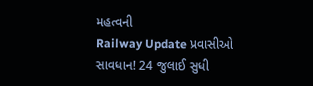મહત્વની
Railway Update પ્રવાસીઓ સાવધાન! 24 જુલાઈ સુધી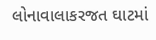લોનાવાલાકરજત ઘાટમાં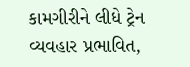કામગીરીને લીધે ટ્રેન વ્યવહાર પ્રભાવિત,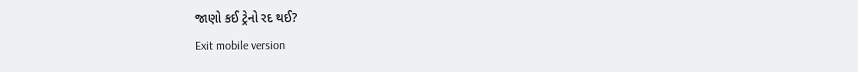જાણો કઈ ટ્રેનો રદ થઈ?
Exit mobile version